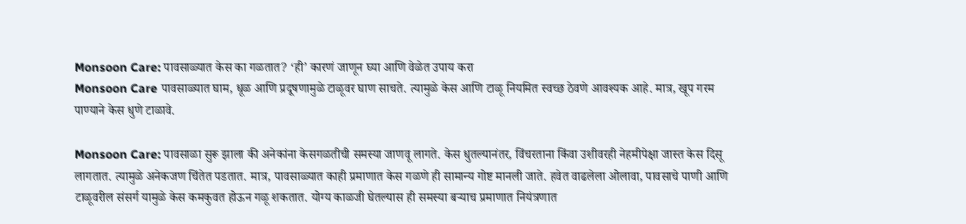Monsoon Care: पावसाळ्यात केस का गळतात? ‘ही’ कारणं जाणून घ्या आणि वेळेत उपाय करा
Monsoon Care पावसाळ्यात घाम, धूळ आणि प्रदूषणामुळे टाळूवर घाण साचते. त्यामुळे केस आणि टाळू नियमित स्वच्छ ठेवणे आवश्यक आहे. मात्र, खूप गरम पाण्याने केस धुणे टाळावे.

Monsoon Care: पावसाळा सुरू झाला की अनेकांना केसगळतीची समस्या जाणवू लागते. केस धुतल्यानंतर, विंचरताना किंवा उशीवरही नेहमीपेक्षा जास्त केस दिसू लागतात. त्यामुळे अनेकजण चिंतेत पडतात. मात्र, पावसाळ्यात काही प्रमाणात केस गळणे ही सामान्य गोष्ट मानली जाते. हवेत वाढलेला ओलावा, पावसाचे पाणी आणि टाळूवरील संसर्ग यामुळे केस कमकुवत होऊन गळू शकतात. योग्य काळजी घेतल्यास ही समस्या बऱ्याच प्रमाणात नियंत्रणात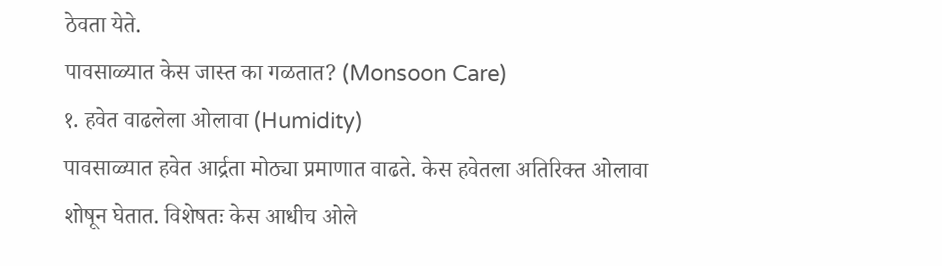ठेवता येते.
पावसाळ्यात केस जास्त का गळतात? (Monsoon Care)
१. हवेत वाढलेला ओलावा (Humidity)
पावसाळ्यात हवेत आर्द्रता मोठ्या प्रमाणात वाढते. केस हवेतला अतिरिक्त ओलावा शोषून घेतात. विशेषतः केस आधीच ओले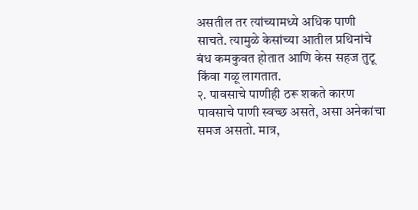असतील तर त्यांच्यामध्ये अधिक पाणी साचते. त्यामुळे केसांच्या आतील प्रथिनांचे बंध कमकुवत होतात आणि केस सहज तुटू किंवा गळू लागतात.
२. पावसाचे पाणीही ठरू शकते कारण
पावसाचे पाणी स्वच्छ असते, असा अनेकांचा समज असतो. मात्र,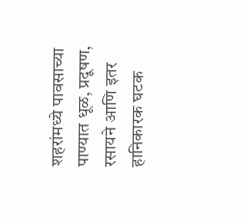शहरांमध्ये पावसाच्या पाण्यात धूळ, प्रदूषण, रसायने आणि इतर हानिकारक घटक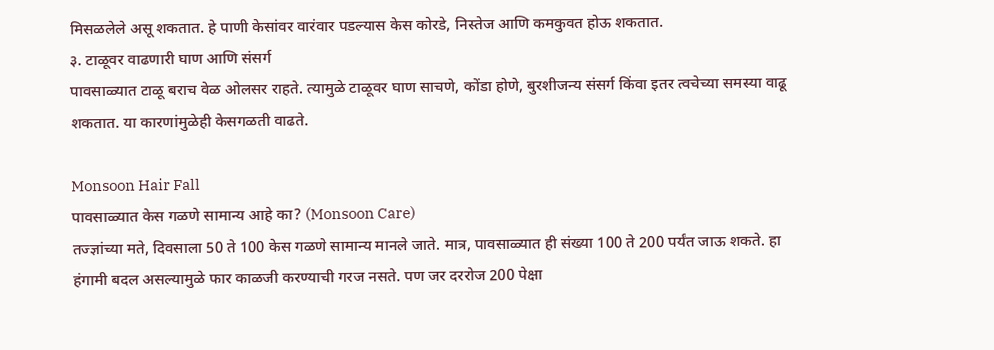मिसळलेले असू शकतात. हे पाणी केसांवर वारंवार पडल्यास केस कोरडे, निस्तेज आणि कमकुवत होऊ शकतात.
३. टाळूवर वाढणारी घाण आणि संसर्ग
पावसाळ्यात टाळू बराच वेळ ओलसर राहते. त्यामुळे टाळूवर घाण साचणे, कोंडा होणे, बुरशीजन्य संसर्ग किंवा इतर त्वचेच्या समस्या वाढू शकतात. या कारणांमुळेही केसगळती वाढते.

Monsoon Hair Fall
पावसाळ्यात केस गळणे सामान्य आहे का? (Monsoon Care)
तज्ज्ञांच्या मते, दिवसाला 50 ते 100 केस गळणे सामान्य मानले जाते. मात्र, पावसाळ्यात ही संख्या 100 ते 200 पर्यंत जाऊ शकते. हा हंगामी बदल असल्यामुळे फार काळजी करण्याची गरज नसते. पण जर दररोज 200 पेक्षा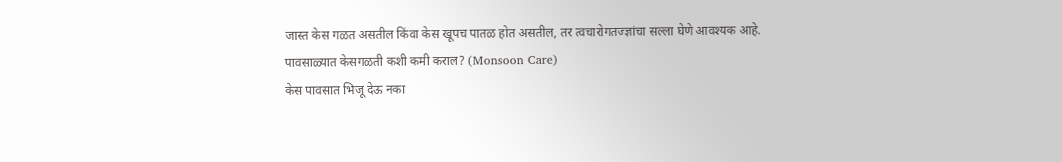जास्त केस गळत असतील किंवा केस खूपच पातळ होत असतील, तर त्वचारोगतज्ज्ञांचा सल्ला घेणे आवश्यक आहे.
पावसाळ्यात केसगळती कशी कमी कराल? (Monsoon Care)
केस पावसात भिजू देऊ नका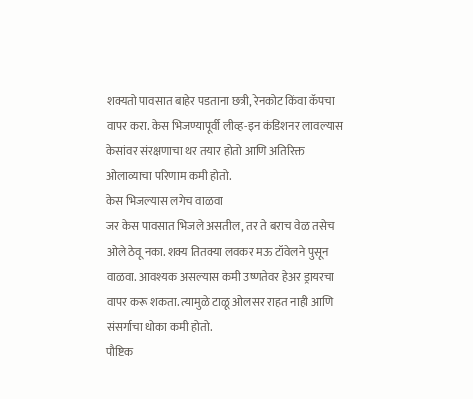शक्यतो पावसात बाहेर पडताना छत्री, रेनकोट किंवा कॅपचा वापर करा. केस भिजण्यापूर्वी लीव्ह-इन कंडिशनर लावल्यास केसांवर संरक्षणाचा थर तयार होतो आणि अतिरिक्त ओलाव्याचा परिणाम कमी होतो.
केस भिजल्यास लगेच वाळवा
जर केस पावसात भिजले असतील, तर ते बराच वेळ तसेच ओले ठेवू नका. शक्य तितक्या लवकर मऊ टॉवेलने पुसून वाळवा. आवश्यक असल्यास कमी उष्णतेवर हेअर ड्रायरचा वापर करू शकता. त्यामुळे टाळू ओलसर राहत नाही आणि संसर्गाचा धोका कमी होतो.
पौष्टिक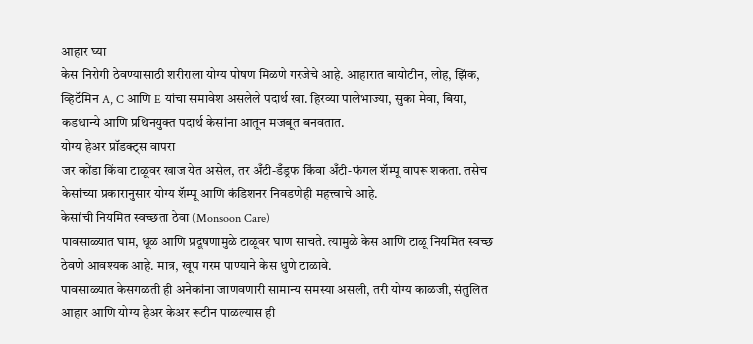आहार घ्या
केस निरोगी ठेवण्यासाठी शरीराला योग्य पोषण मिळणे गरजेचे आहे. आहारात बायोटीन, लोह, झिंक, व्हिटॅमिन A, C आणि E यांचा समावेश असलेले पदार्थ खा. हिरव्या पालेभाज्या, सुका मेवा, बिया, कडधान्ये आणि प्रथिनयुक्त पदार्थ केसांना आतून मजबूत बनवतात.
योग्य हेअर प्रॉडक्ट्स वापरा
जर कोंडा किंवा टाळूवर खाज येत असेल, तर अँटी-डँड्रफ किंवा अँटी-फंगल शॅम्पू वापरू शकता. तसेच केसांच्या प्रकारानुसार योग्य शॅम्पू आणि कंडिशनर निवडणेही महत्त्वाचे आहे.
केसांची नियमित स्वच्छता ठेवा (Monsoon Care)
पावसाळ्यात घाम, धूळ आणि प्रदूषणामुळे टाळूवर घाण साचते. त्यामुळे केस आणि टाळू नियमित स्वच्छ ठेवणे आवश्यक आहे. मात्र, खूप गरम पाण्याने केस धुणे टाळावे.
पावसाळ्यात केसगळती ही अनेकांना जाणवणारी सामान्य समस्या असली, तरी योग्य काळजी, संतुलित आहार आणि योग्य हेअर केअर रूटीन पाळल्यास ही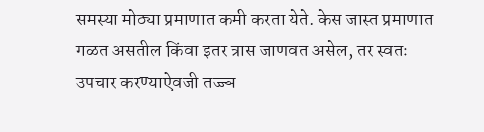समस्या मोठ्या प्रमाणात कमी करता येते. केस जास्त प्रमाणात गळत असतील किंवा इतर त्रास जाणवत असेल, तर स्वतः उपचार करण्याऐवजी तज्ज्ञ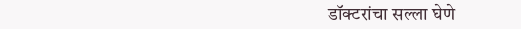डॉक्टरांचा सल्ला घेणे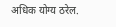अधिक योग्य ठरेल.